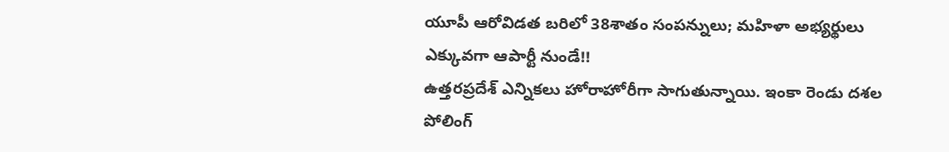యూపీ ఆరోవిడత బరిలో 38శాతం సంపన్నులు; మహిళా అభ్యర్థులు ఎక్కువగా ఆపార్టీ నుండే!!
ఉత్తరప్రదేశ్ ఎన్నికలు హోరాహోరీగా సాగుతున్నాయి. ఇంకా రెండు దశల పోలింగ్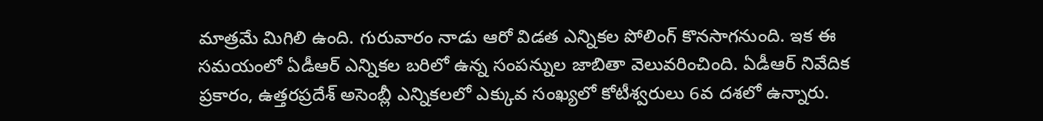మాత్రమే మిగిలి ఉంది. గురువారం నాడు ఆరో విడత ఎన్నికల పోలింగ్ కొనసాగనుంది. ఇక ఈ సమయంలో ఏడీఆర్ ఎన్నికల బరిలో ఉన్న సంపన్నుల జాబితా వెలువరించింది. ఏడీఆర్ నివేదిక ప్రకారం, ఉత్తరప్రదేశ్ అసెంబ్లీ ఎన్నికలలో ఎక్కువ సంఖ్యలో కోటీశ్వరులు 6వ దశలో ఉన్నారు.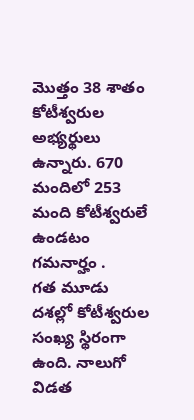మొత్తం 38 శాతం కోటీశ్వరుల అభ్యర్థులు ఉన్నారు. 670 మందిలో 253 మంది కోటీశ్వరులే ఉండటం గమనార్హం .
గత మూడు దశల్లో కోటీశ్వరుల సంఖ్య స్థిరంగా ఉంది. నాలుగో విడత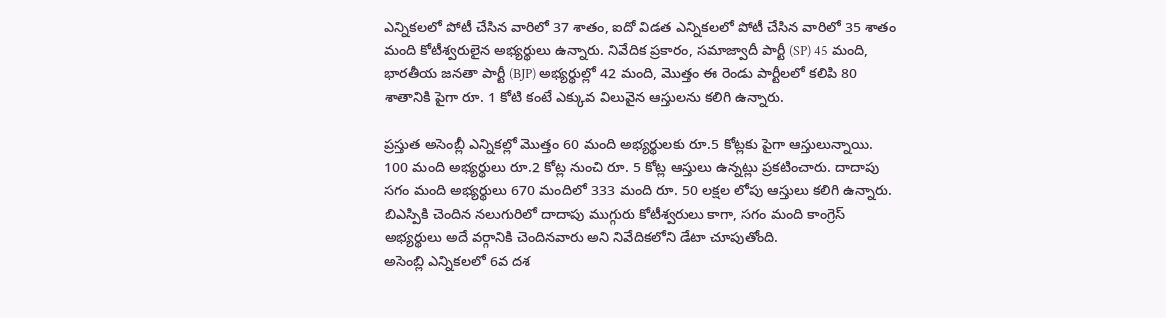ఎన్నికలలో పోటీ చేసిన వారిలో 37 శాతం, ఐదో విడత ఎన్నికలలో పోటీ చేసిన వారిలో 35 శాతం మంది కోటీశ్వరులైన అభ్యర్థులు ఉన్నారు. నివేదిక ప్రకారం, సమాజ్వాదీ పార్టీ (SP) 45 మంది, భారతీయ జనతా పార్టీ (BJP) అభ్యర్థుల్లో 42 మంది, మొత్తం ఈ రెండు పార్టీలలో కలిపి 80 శాతానికి పైగా రూ. 1 కోటి కంటే ఎక్కువ విలువైన ఆస్తులను కలిగి ఉన్నారు.

ప్రస్తుత అసెంబ్లీ ఎన్నికల్లో మొత్తం 60 మంది అభ్యర్థులకు రూ.5 కోట్లకు పైగా ఆస్తులున్నాయి. 100 మంది అభ్యర్థులు రూ.2 కోట్ల నుంచి రూ. 5 కోట్ల ఆస్తులు ఉన్నట్లు ప్రకటించారు. దాదాపు సగం మంది అభ్యర్థులు 670 మందిలో 333 మంది రూ. 50 లక్షల లోపు ఆస్తులు కలిగి ఉన్నారు. బిఎస్పికి చెందిన నలుగురిలో దాదాపు ముగ్గురు కోటీశ్వరులు కాగా, సగం మంది కాంగ్రెస్ అభ్యర్థులు అదే వర్గానికి చెందినవారు అని నివేదికలోని డేటా చూపుతోంది.
అసెంబ్లి ఎన్నికలలో 6వ దశ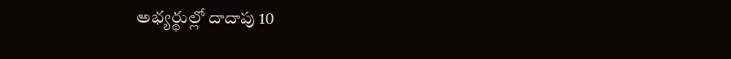అభ్యర్థుల్లో దాదాపు 10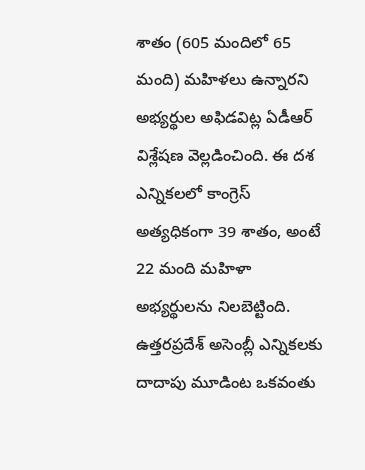శాతం (605 మందిలో 65 మంది) మహిళలు ఉన్నారని అభ్యర్థుల అఫిడవిట్ల ఏడీఆర్ విశ్లేషణ వెల్లడించింది. ఈ దశ ఎన్నికలలో కాంగ్రెస్ అత్యధికంగా 39 శాతం, అంటే 22 మంది మహిళా అభ్యర్థులను నిలబెట్టింది. ఉత్తరప్రదేశ్ అసెంబ్లీ ఎన్నికలకు దాదాపు మూడింట ఒకవంతు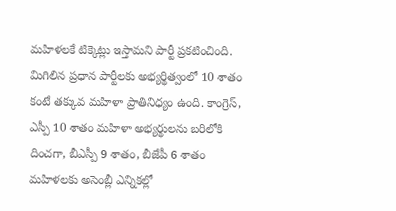మహిళలకే టిక్కెట్లు ఇస్తామని పార్టీ ప్రకటించింది.
మిగిలిన ప్రధాన పార్టీలకు అభ్యర్థిత్వంలో 10 శాతం కంటే తక్కువ మహిళా ప్రాతినిధ్యం ఉంది. కాంగ్రెస్, ఎస్పీ 10 శాతం మహిళా అభ్యర్థులను బరిలోకి దించగా, బీఎస్పీ 9 శాతం, బీజేపీ 6 శాతం మహిళలకు అసెంబ్లీ ఎన్నికల్లో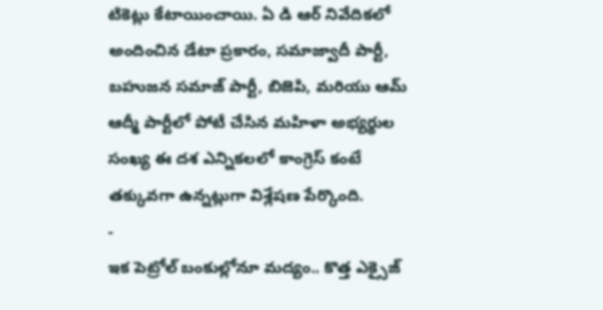టికెట్లు కేటాయించాయి. ఏ డి ఆర్ నివేదికలో అందించిన డేటా ప్రకారం, సమాజ్వాదీ పార్టీ, బహుజన సమాజ్ పార్టీ, బిజెపి, మరియు ఆమ్ ఆద్మీ పార్టీలో పోటీ చేసిన మహిళా అభ్యర్థుల సంఖ్య ఈ దశ ఎన్నికలలో కాంగ్రెస్ కంటే తక్కువగా ఉన్నట్లుగా విశ్లేషణ పేర్కొంది.
-
ఇక పెట్రోల్ బంకుల్లోనూ మద్యం.. కొత్త ఎక్సైజ్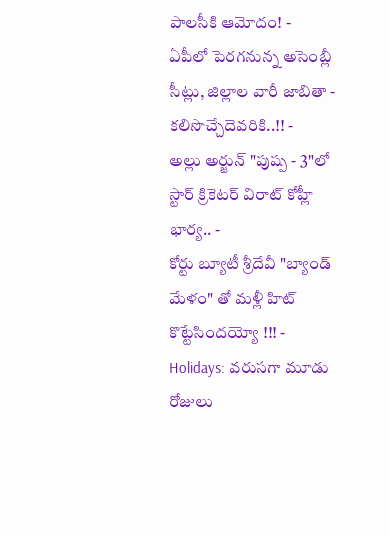పాలసీకి ఆమోదం! -
ఏపీలో పెరగనున్న అసెంబ్లీ సీట్లు, జిల్లాల వారీ జాబితా - కలిసొచ్చేదెవరికి..!! -
అల్లు అర్జున్ "పుష్ప - 3"లో స్టార్ క్రికెటర్ విరాట్ కోహ్లీ భార్య.. -
కోర్టు బ్యూటీ శ్రీదేవీ "బ్యాండ్ మేళం" తో మళ్లీ హిట్ కొట్టేసిందయ్యో !!! -
Holidays: వరుసగా మూడు రోజులు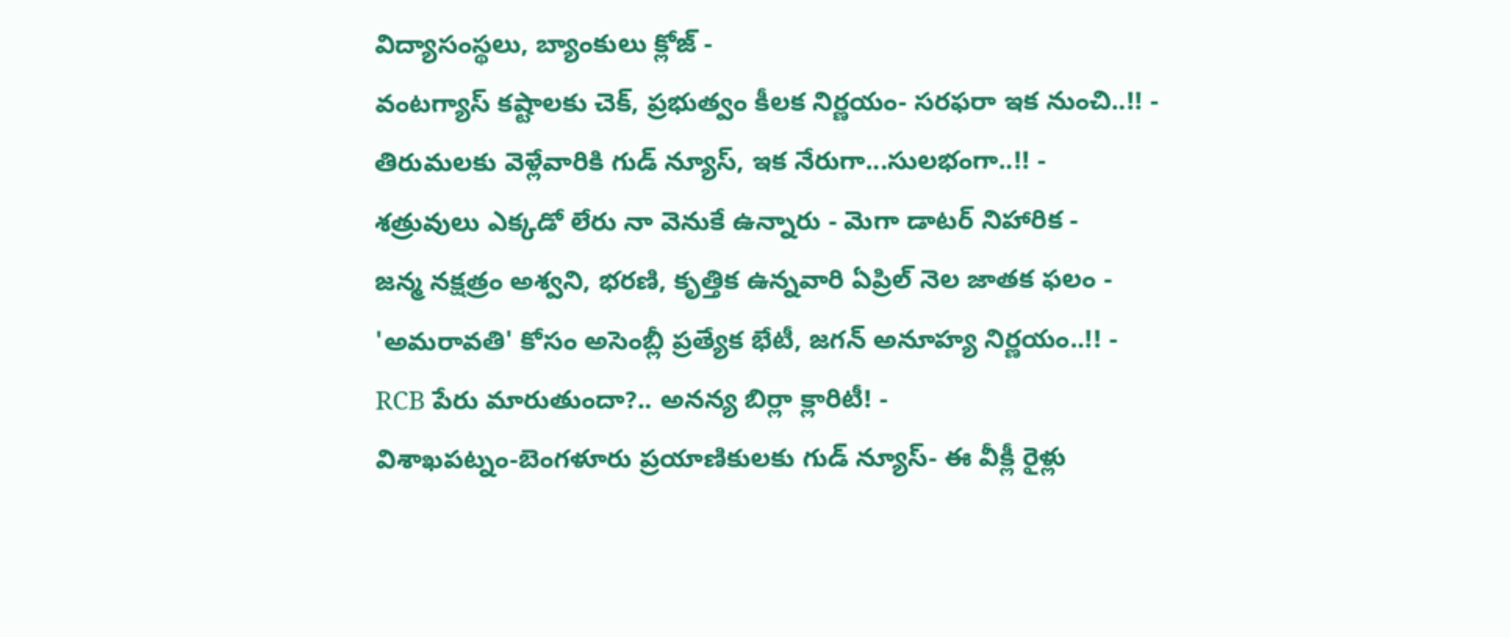విద్యాసంస్థలు, బ్యాంకులు క్లోజ్ -
వంటగ్యాస్ కష్టాలకు చెక్, ప్రభుత్వం కీలక నిర్ణయం- సరఫరా ఇక నుంచి..!! -
తిరుమలకు వెళ్లేవారికి గుడ్ న్యూస్, ఇక నేరుగా...సులభంగా..!! -
శత్రువులు ఎక్కడో లేరు నా వెనుకే ఉన్నారు - మెగా డాటర్ నిహారిక -
జన్మ నక్షత్రం అశ్వని, భరణి, కృత్తిక ఉన్నవారి ఏప్రిల్ నెల జాతక ఫలం -
'అమరావతి' కోసం అసెంబ్లీ ప్రత్యేక భేటీ, జగన్ అనూహ్య నిర్ణయం..!! -
RCB పేరు మారుతుందా?.. అనన్య బిర్లా క్లారిటీ! -
విశాఖపట్నం-బెంగళూరు ప్రయాణికులకు గుడ్ న్యూస్- ఈ వీక్లీ రైళ్లు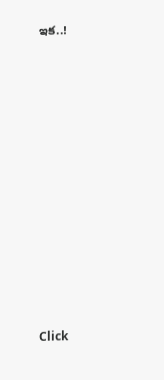ఇక..!












Click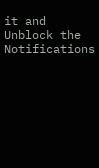it and Unblock the Notifications